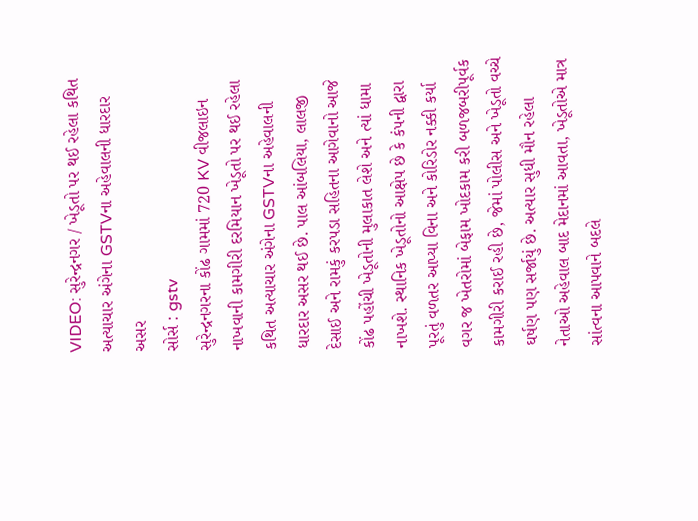VIDEO: સુરેન્દ્રનગર / ખેડૂતો પર થઈ રહેલા કથિત અત્યાચાર અંગેના GSTVના અહેવાલની ધારદાર અસર
સોર્સ : gstv
સુરેન્દ્રનગરના કોંઢ ગામમાં 720 KV વીજલાઇન નાખવાની કામગીરી દરમિયાન ખેડૂતો પર થઈ રહેલા કથિત અત્યાચાર અંગેના GSTVના અહેવાલની ધારદાર અસર થઈ છે. પાલ આંબલિયા, લાલજી દેસાઈ અને રામકું કરપડા સહિતના આગેવાનો આજે કોંઢ પહોંચી ખેડૂતોની મુલાકાત લેશે અને ત્યાં ધામા નાખશે. સ્થાનિક ખેડૂતોનો આક્ષેપ છે કે કંપની દ્વારા પૂરતું વળતર આપ્યા વિના અને કોરિડોર નક્કી કર્યા વગર જ ખેતરોમાં બેફામ ખોદકામ કરી બળજબરીપૂર્વક કામગીરી કરાઈ રહી છે, જેમાં પોલીસ અને ખેડૂતો વચ્ચે ઘર્ષણ પણ સર્જાયું છે. અત્યાર સુધી મૌન રહેલા નેતાઓ અહેવાલ બાદ મેદાનમાં આવતા, ખેડૂતોએ માત્ર સાંત્વના આપવાને બદલે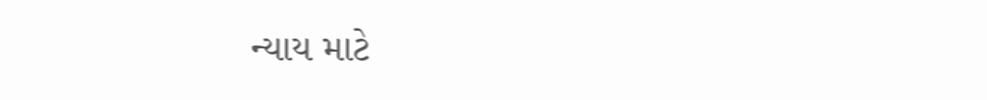ન્યાય માટે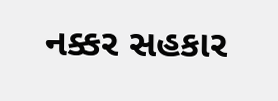નક્કર સહકાર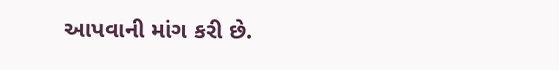આપવાની માંગ કરી છે.